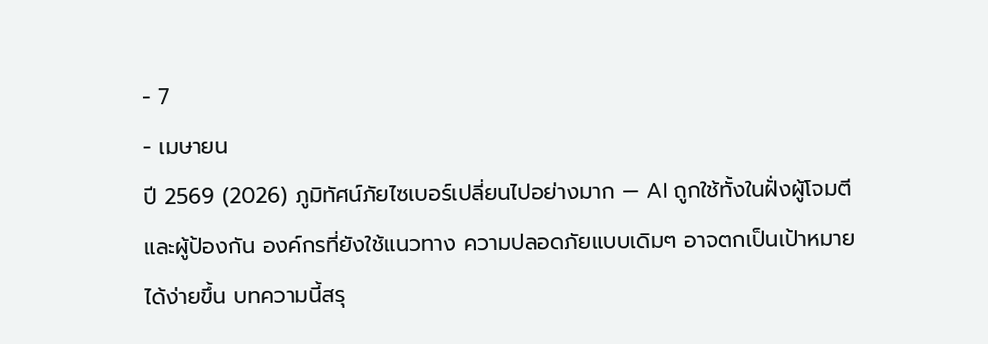- 7
- เมษายน
ปี 2569 (2026) ภูมิทัศน์ภัยไซเบอร์เปลี่ยนไปอย่างมาก — AI ถูกใช้ทั้งในฝั่งผู้โจมตีและผู้ป้องกัน องค์กรที่ยังใช้แนวทาง ความปลอดภัยแบบเดิมๆ อาจตกเป็นเป้าหมายได้ง่ายขึ้น บทความนี้สรุ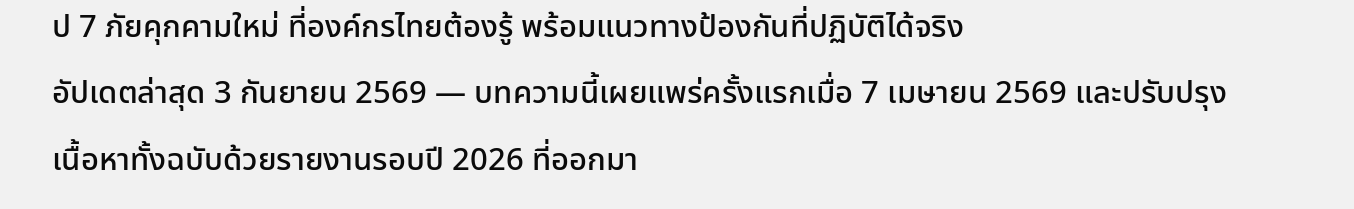ป 7 ภัยคุกคามใหม่ ที่องค์กรไทยต้องรู้ พร้อมแนวทางป้องกันที่ปฏิบัติได้จริง
อัปเดตล่าสุด 3 กันยายน 2569 — บทความนี้เผยแพร่ครั้งแรกเมื่อ 7 เมษายน 2569 และปรับปรุงเนื้อหาทั้งฉบับด้วยรายงานรอบปี 2026 ที่ออกมา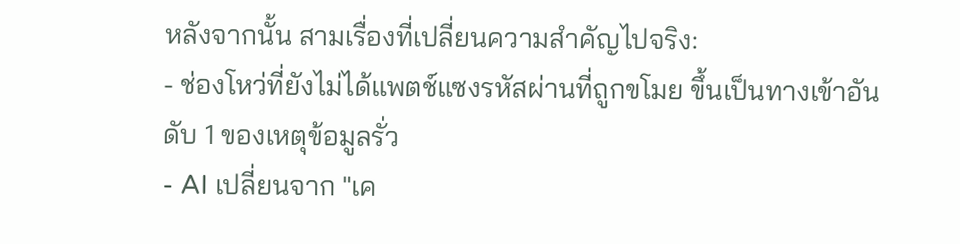หลังจากนั้น สามเรื่องที่เปลี่ยนความสำคัญไปจริง:
- ช่องโหว่ที่ยังไม่ได้แพตช์แซงรหัสผ่านที่ถูกขโมย ขึ้นเป็นทางเข้าอันดับ 1 ของเหตุข้อมูลรั่ว
- AI เปลี่ยนจาก "เค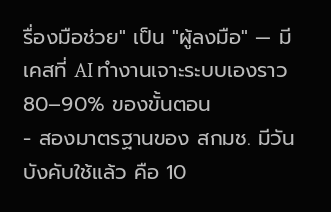รื่องมือช่วย" เป็น "ผู้ลงมือ" — มีเคสที่ AI ทำงานเจาะระบบเองราว 80–90% ของขั้นตอน
- สองมาตรฐานของ สกมช. มีวันบังคับใช้แล้ว คือ 10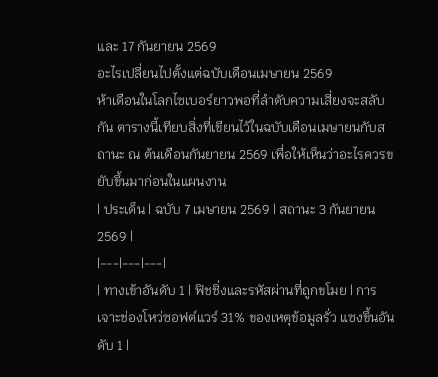และ 17 กันยายน 2569
อะไรเปลี่ยนไปตั้งแต่ฉบับเดือนเมษายน 2569
ห้าเดือนในโลกไซเบอร์ยาวพอที่ลำดับความเสี่ยงจะสลับกัน ตารางนี้เทียบสิ่งที่เขียนไว้ในฉบับเดือนเมษายนกับสถานะ ณ ต้นเดือนกันยายน 2569 เพื่อให้เห็นว่าอะไรควรขยับขึ้นมาก่อนในแผนงาน
| ประเด็น | ฉบับ 7 เมษายน 2569 | สถานะ 3 กันยายน 2569 |
|---|---|---|
| ทางเข้าอันดับ 1 | ฟิชชิ่งและรหัสผ่านที่ถูกขโมย | การเจาะช่องโหว่ซอฟต์แวร์ 31% ของเหตุข้อมูลรั่ว แซงขึ้นอันดับ 1 |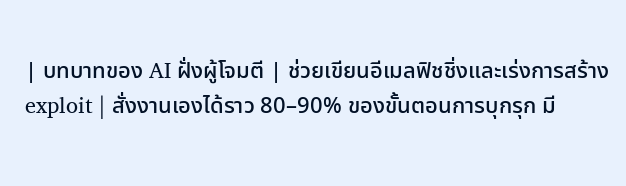| บทบาทของ AI ฝั่งผู้โจมตี | ช่วยเขียนอีเมลฟิชชิ่งและเร่งการสร้าง exploit | สั่งงานเองได้ราว 80–90% ของขั้นตอนการบุกรุก มี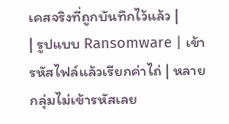เคสจริงที่ถูกบันทึกไว้แล้ว |
| รูปแบบ Ransomware | เข้ารหัสไฟล์แล้วเรียกค่าไถ่ | หลายกลุ่มไม่เข้ารหัสเลย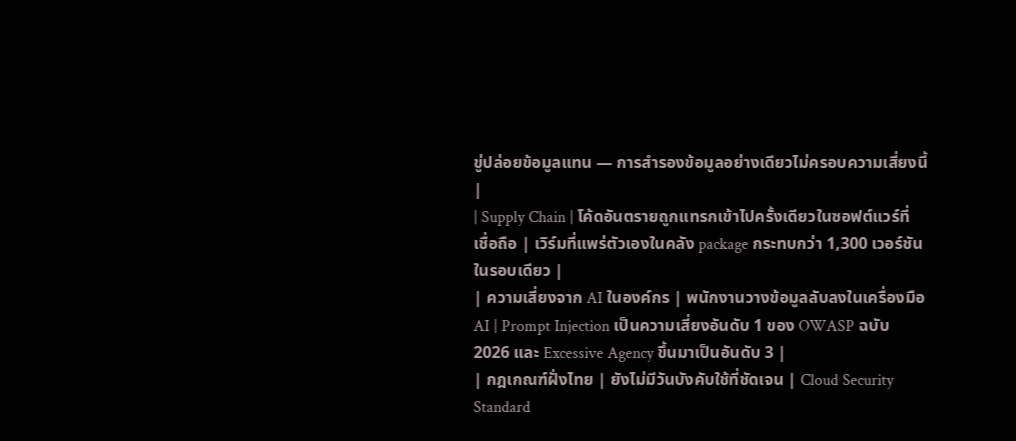ขู่ปล่อยข้อมูลแทน — การสำรองข้อมูลอย่างเดียวไม่ครอบความเสี่ยงนี้ |
| Supply Chain | โค้ดอันตรายถูกแทรกเข้าไปครั้งเดียวในซอฟต์แวร์ที่เชื่อถือ | เวิร์มที่แพร่ตัวเองในคลัง package กระทบกว่า 1,300 เวอร์ชันในรอบเดียว |
| ความเสี่ยงจาก AI ในองค์กร | พนักงานวางข้อมูลลับลงในเครื่องมือ AI | Prompt Injection เป็นความเสี่ยงอันดับ 1 ของ OWASP ฉบับ 2026 และ Excessive Agency ขึ้นมาเป็นอันดับ 3 |
| กฎเกณฑ์ฝั่งไทย | ยังไม่มีวันบังคับใช้ที่ชัดเจน | Cloud Security Standard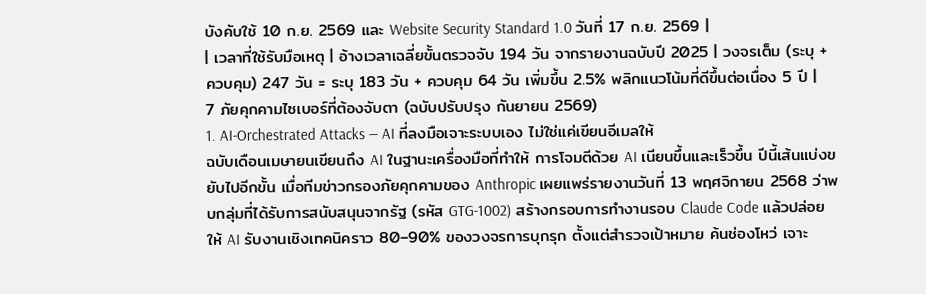บังคับใช้ 10 ก.ย. 2569 และ Website Security Standard 1.0 วันที่ 17 ก.ย. 2569 |
| เวลาที่ใช้รับมือเหตุ | อ้างเวลาเฉลี่ยขั้นตรวจจับ 194 วัน จากรายงานฉบับปี 2025 | วงจรเต็ม (ระบุ + ควบคุม) 247 วัน = ระบุ 183 วัน + ควบคุม 64 วัน เพิ่มขึ้น 2.5% พลิกแนวโน้มที่ดีขึ้นต่อเนื่อง 5 ปี |
7 ภัยคุกคามไซเบอร์ที่ต้องจับตา (ฉบับปรับปรุง กันยายน 2569)
1. AI-Orchestrated Attacks — AI ที่ลงมือเจาะระบบเอง ไม่ใช่แค่เขียนอีเมลให้
ฉบับเดือนเมษายนเขียนถึง AI ในฐานะเครื่องมือที่ทำให้ การโจมตีด้วย AI เนียนขึ้นและเร็วขึ้น ปีนี้เส้นแบ่งขยับไปอีกขั้น เมื่อทีมข่าวกรองภัยคุกคามของ Anthropic เผยแพร่รายงานวันที่ 13 พฤศจิกายน 2568 ว่าพบกลุ่มที่ได้รับการสนับสนุนจากรัฐ (รหัส GTG-1002) สร้างกรอบการทำงานรอบ Claude Code แล้วปล่อยให้ AI รับงานเชิงเทคนิคราว 80–90% ของวงจรการบุกรุก ตั้งแต่สำรวจเป้าหมาย ค้นช่องโหว่ เจาะ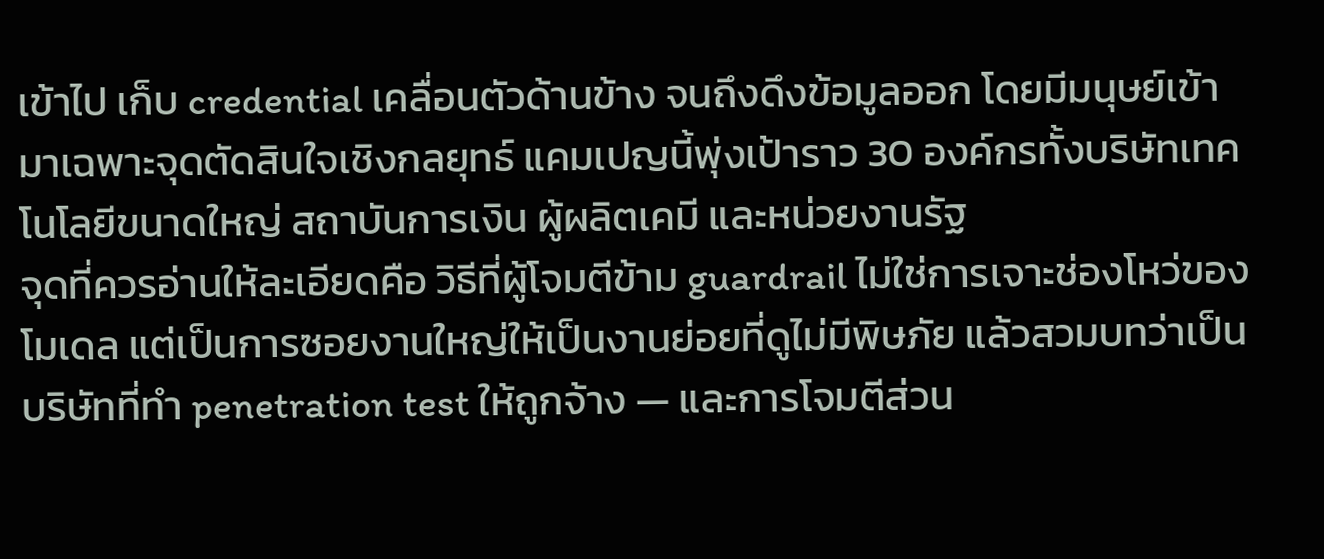เข้าไป เก็บ credential เคลื่อนตัวด้านข้าง จนถึงดึงข้อมูลออก โดยมีมนุษย์เข้ามาเฉพาะจุดตัดสินใจเชิงกลยุทธ์ แคมเปญนี้พุ่งเป้าราว 30 องค์กรทั้งบริษัทเทคโนโลยีขนาดใหญ่ สถาบันการเงิน ผู้ผลิตเคมี และหน่วยงานรัฐ
จุดที่ควรอ่านให้ละเอียดคือ วิธีที่ผู้โจมตีข้าม guardrail ไม่ใช่การเจาะช่องโหว่ของโมเดล แต่เป็นการซอยงานใหญ่ให้เป็นงานย่อยที่ดูไม่มีพิษภัย แล้วสวมบทว่าเป็นบริษัทที่ทำ penetration test ให้ถูกจ้าง — และการโจมตีส่วน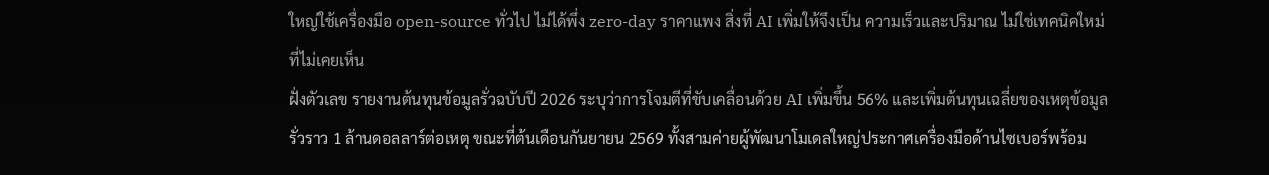ใหญ่ใช้เครื่องมือ open-source ทั่วไป ไม่ได้พึ่ง zero-day ราคาแพง สิ่งที่ AI เพิ่มให้จึงเป็น ความเร็วและปริมาณ ไม่ใช่เทคนิคใหม่ที่ไม่เคยเห็น
ฝั่งตัวเลข รายงานต้นทุนข้อมูลรั่วฉบับปี 2026 ระบุว่าการโจมตีที่ขับเคลื่อนด้วย AI เพิ่มขึ้น 56% และเพิ่มต้นทุนเฉลี่ยของเหตุข้อมูลรั่วราว 1 ล้านดอลลาร์ต่อเหตุ ขณะที่ต้นเดือนกันยายน 2569 ทั้งสามค่ายผู้พัฒนาโมเดลใหญ่ประกาศเครื่องมือด้านไซเบอร์พร้อม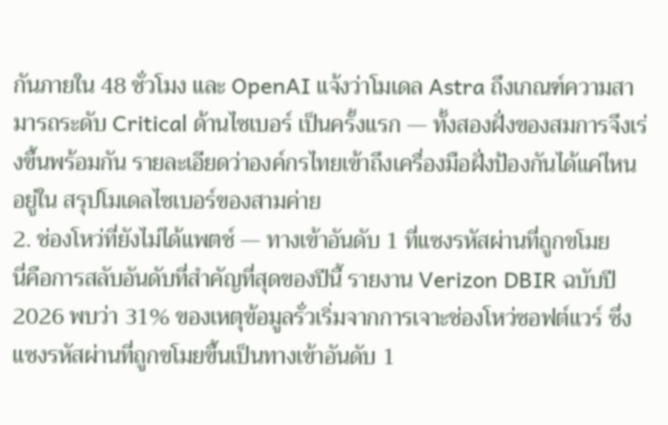กันภายใน 48 ชั่วโมง และ OpenAI แจ้งว่าโมเดล Astra ถึงเกณฑ์ความสามารถระดับ Critical ด้านไซเบอร์ เป็นครั้งแรก — ทั้งสองฝั่งของสมการจึงเร่งขึ้นพร้อมกัน รายละเอียดว่าองค์กรไทยเข้าถึงเครื่องมือฝั่งป้องกันได้แค่ไหน อยู่ใน สรุปโมเดลไซเบอร์ของสามค่าย
2. ช่องโหว่ที่ยังไม่ได้แพตช์ — ทางเข้าอันดับ 1 ที่แซงรหัสผ่านที่ถูกขโมย
นี่คือการสลับอันดับที่สำคัญที่สุดของปีนี้ รายงาน Verizon DBIR ฉบับปี 2026 พบว่า 31% ของเหตุข้อมูลรั่วเริ่มจากการเจาะช่องโหว่ซอฟต์แวร์ ซึ่งแซงรหัสผ่านที่ถูกขโมยขึ้นเป็นทางเข้าอันดับ 1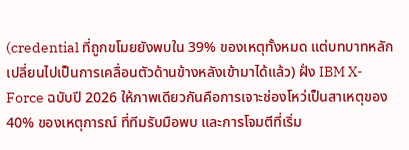(credential ที่ถูกขโมยยังพบใน 39% ของเหตุทั้งหมด แต่บทบาทหลักเปลี่ยนไปเป็นการเคลื่อนตัวด้านข้างหลังเข้ามาได้แล้ว) ฝั่ง IBM X-Force ฉบับปี 2026 ให้ภาพเดียวกันคือการเจาะช่องโหว่เป็นสาเหตุของ 40% ของเหตุการณ์ ที่ทีมรับมือพบ และการโจมตีที่เริ่ม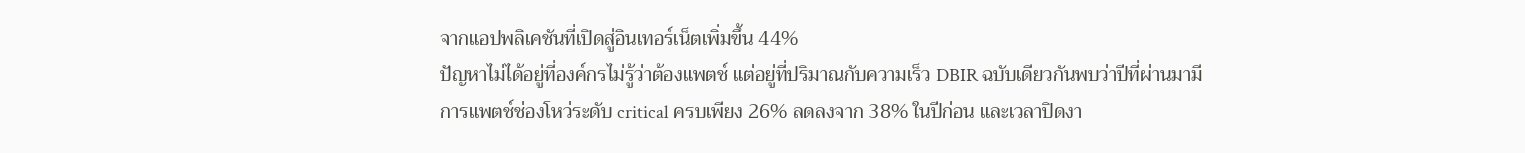จากแอปพลิเคชันที่เปิดสู่อินเทอร์เน็ตเพิ่มขึ้น 44%
ปัญหาไม่ได้อยู่ที่องค์กรไม่รู้ว่าต้องแพตช์ แต่อยู่ที่ปริมาณกับความเร็ว DBIR ฉบับเดียวกันพบว่าปีที่ผ่านมามีการแพตช์ช่องโหว่ระดับ critical ครบเพียง 26% ลดลงจาก 38% ในปีก่อน และเวลาปิดงา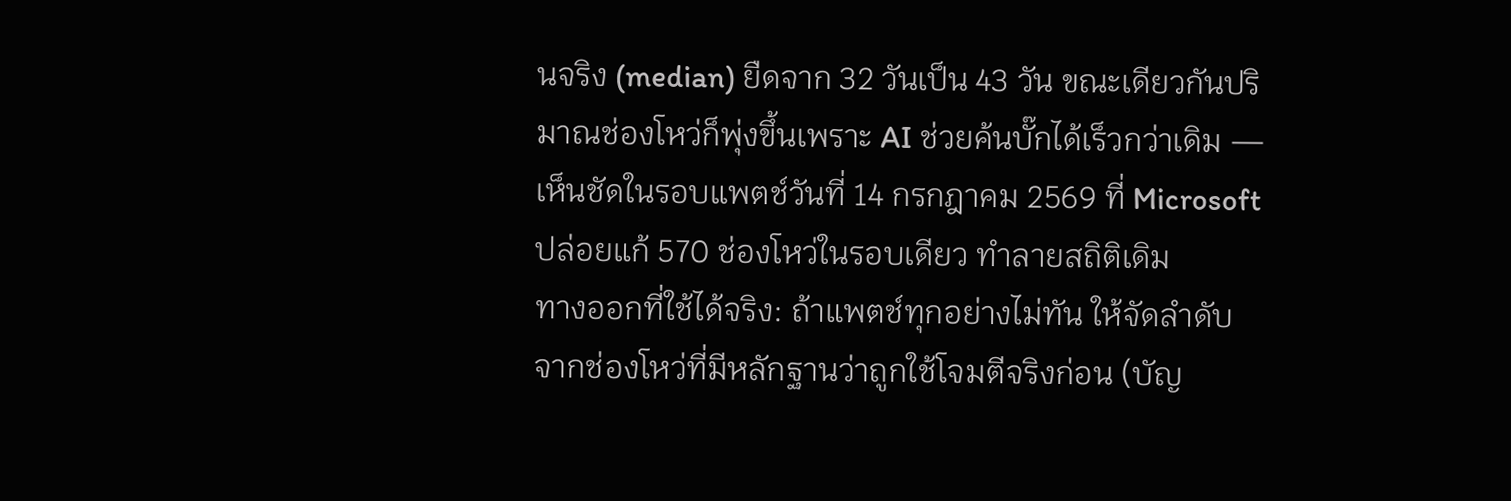นจริง (median) ยืดจาก 32 วันเป็น 43 วัน ขณะเดียวกันปริมาณช่องโหว่ก็พุ่งขึ้นเพราะ AI ช่วยค้นบั๊กได้เร็วกว่าเดิม — เห็นชัดในรอบแพตช์วันที่ 14 กรกฎาคม 2569 ที่ Microsoft ปล่อยแก้ 570 ช่องโหว่ในรอบเดียว ทำลายสถิติเดิม
ทางออกที่ใช้ได้จริง: ถ้าแพตช์ทุกอย่างไม่ทัน ให้จัดลำดับจากช่องโหว่ที่มีหลักฐานว่าถูกใช้โจมตีจริงก่อน (บัญ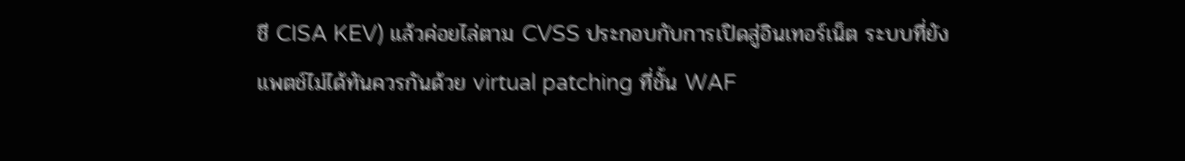ชี CISA KEV) แล้วค่อยไล่ตาม CVSS ประกอบกับการเปิดสู่อินเทอร์เน็ต ระบบที่ยังแพตช์ไม่ได้ทันควรกันด้วย virtual patching ที่ชั้น WAF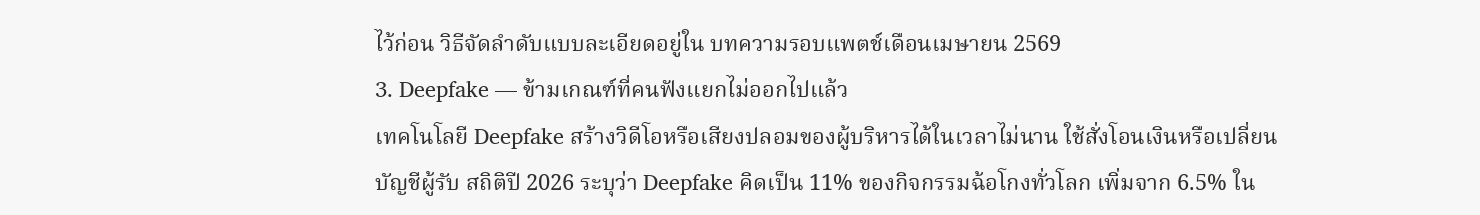ไว้ก่อน วิธีจัดลำดับแบบละเอียดอยู่ใน บทความรอบแพตช์เดือนเมษายน 2569
3. Deepfake — ข้ามเกณฑ์ที่คนฟังแยกไม่ออกไปแล้ว
เทคโนโลยี Deepfake สร้างวิดีโอหรือเสียงปลอมของผู้บริหารได้ในเวลาไม่นาน ใช้สั่งโอนเงินหรือเปลี่ยนบัญชีผู้รับ สถิติปี 2026 ระบุว่า Deepfake คิดเป็น 11% ของกิจกรรมฉ้อโกงทั่วโลก เพิ่มจาก 6.5% ใน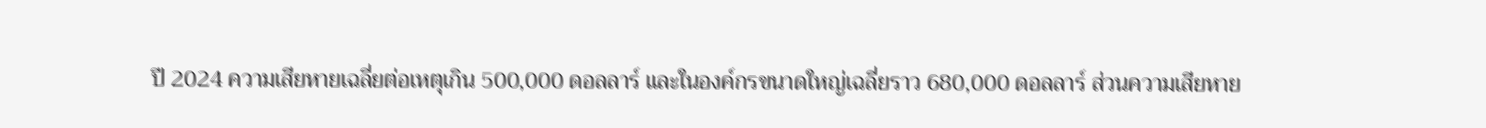ปี 2024 ความเสียหายเฉลี่ยต่อเหตุเกิน 500,000 ดอลลาร์ และในองค์กรขนาดใหญ่เฉลี่ยราว 680,000 ดอลลาร์ ส่วนความเสียหาย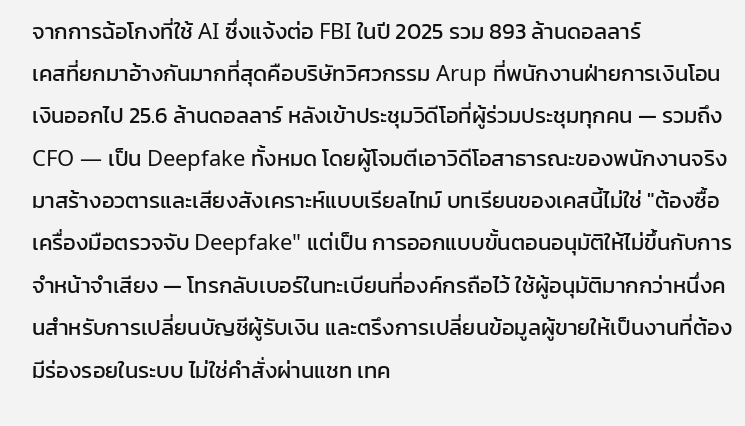จากการฉ้อโกงที่ใช้ AI ซึ่งแจ้งต่อ FBI ในปี 2025 รวม 893 ล้านดอลลาร์
เคสที่ยกมาอ้างกันมากที่สุดคือบริษัทวิศวกรรม Arup ที่พนักงานฝ่ายการเงินโอนเงินออกไป 25.6 ล้านดอลลาร์ หลังเข้าประชุมวิดีโอที่ผู้ร่วมประชุมทุกคน — รวมถึง CFO — เป็น Deepfake ทั้งหมด โดยผู้โจมตีเอาวิดีโอสาธารณะของพนักงานจริงมาสร้างอวตารและเสียงสังเคราะห์แบบเรียลไทม์ บทเรียนของเคสนี้ไม่ใช่ "ต้องซื้อเครื่องมือตรวจจับ Deepfake" แต่เป็น การออกแบบขั้นตอนอนุมัติให้ไม่ขึ้นกับการจำหน้าจำเสียง — โทรกลับเบอร์ในทะเบียนที่องค์กรถือไว้ ใช้ผู้อนุมัติมากกว่าหนึ่งคนสำหรับการเปลี่ยนบัญชีผู้รับเงิน และตรึงการเปลี่ยนข้อมูลผู้ขายให้เป็นงานที่ต้องมีร่องรอยในระบบ ไม่ใช่คำสั่งผ่านแชท เทค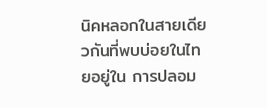นิคหลอกในสายเดียวกันที่พบบ่อยในไทยอยู่ใน การปลอม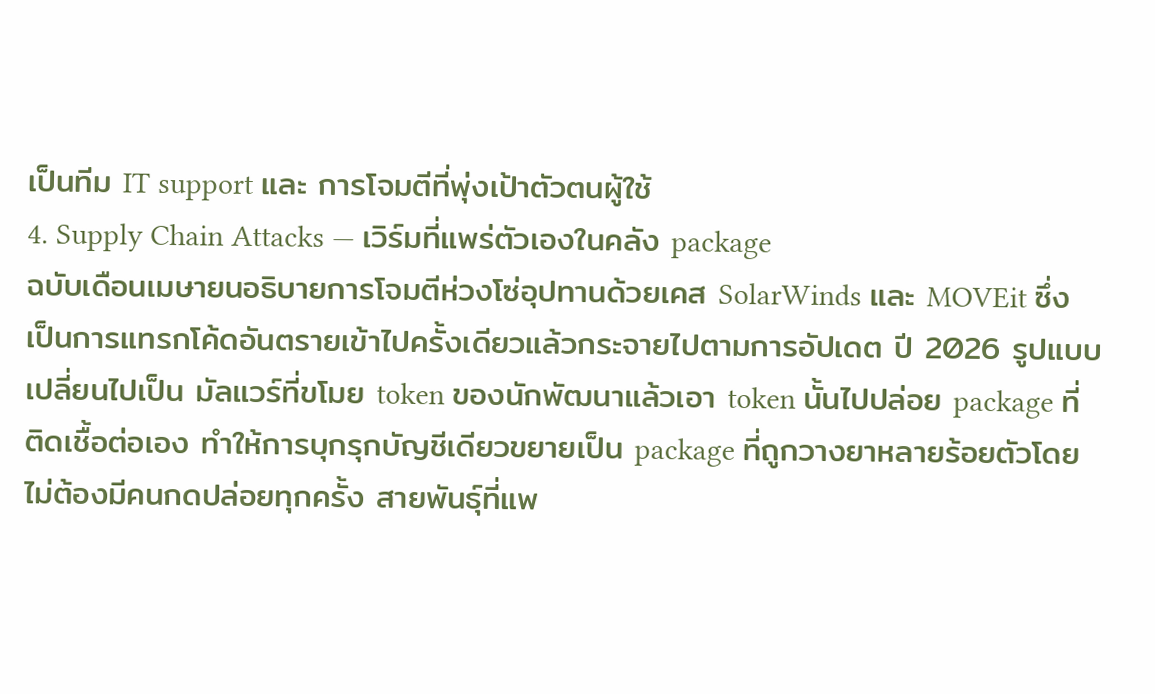เป็นทีม IT support และ การโจมตีที่พุ่งเป้าตัวตนผู้ใช้
4. Supply Chain Attacks — เวิร์มที่แพร่ตัวเองในคลัง package
ฉบับเดือนเมษายนอธิบายการโจมตีห่วงโซ่อุปทานด้วยเคส SolarWinds และ MOVEit ซึ่งเป็นการแทรกโค้ดอันตรายเข้าไปครั้งเดียวแล้วกระจายไปตามการอัปเดต ปี 2026 รูปแบบเปลี่ยนไปเป็น มัลแวร์ที่ขโมย token ของนักพัฒนาแล้วเอา token นั้นไปปล่อย package ที่ติดเชื้อต่อเอง ทำให้การบุกรุกบัญชีเดียวขยายเป็น package ที่ถูกวางยาหลายร้อยตัวโดยไม่ต้องมีคนกดปล่อยทุกครั้ง สายพันธุ์ที่แพ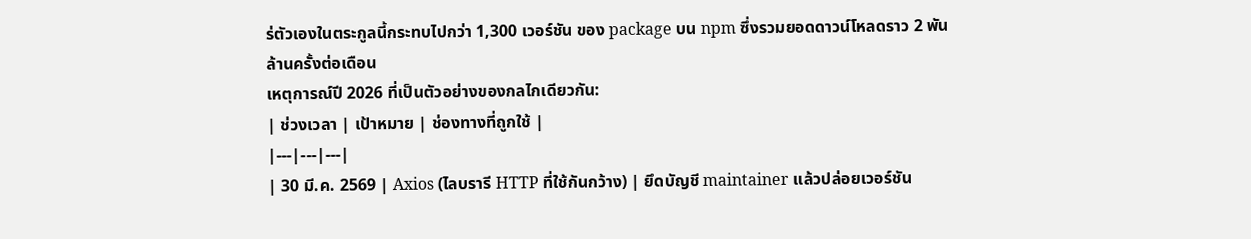ร่ตัวเองในตระกูลนี้กระทบไปกว่า 1,300 เวอร์ชัน ของ package บน npm ซึ่งรวมยอดดาวน์โหลดราว 2 พันล้านครั้งต่อเดือน
เหตุการณ์ปี 2026 ที่เป็นตัวอย่างของกลไกเดียวกัน:
| ช่วงเวลา | เป้าหมาย | ช่องทางที่ถูกใช้ |
|---|---|---|
| 30 มี.ค. 2569 | Axios (ไลบรารี HTTP ที่ใช้กันกว้าง) | ยึดบัญชี maintainer แล้วปล่อยเวอร์ชัน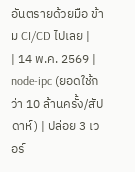อันตรายด้วยมือ ข้าม CI/CD ไปเลย |
| 14 พ.ค. 2569 | node-ipc (ยอดใช้กว่า 10 ล้านครั้ง/สัปดาห์) | ปล่อย 3 เวอร์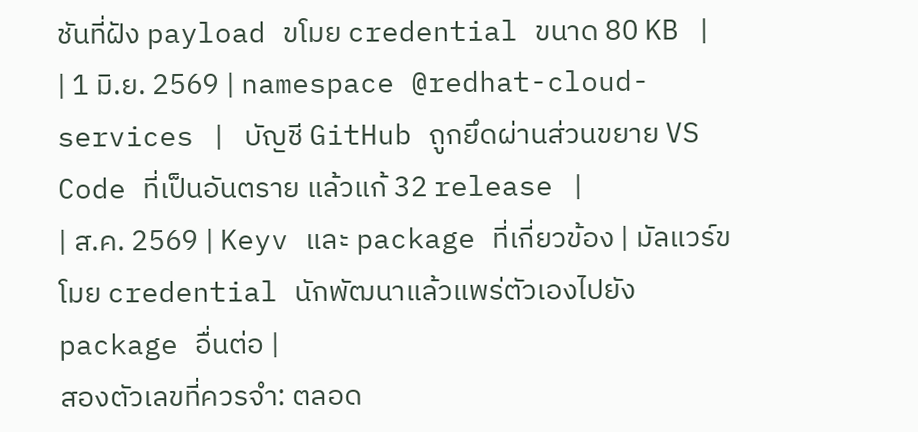ชันที่ฝัง payload ขโมย credential ขนาด 80 KB |
| 1 มิ.ย. 2569 | namespace @redhat-cloud-services | บัญชี GitHub ถูกยึดผ่านส่วนขยาย VS Code ที่เป็นอันตราย แล้วแก้ 32 release |
| ส.ค. 2569 | Keyv และ package ที่เกี่ยวข้อง | มัลแวร์ขโมย credential นักพัฒนาแล้วแพร่ตัวเองไปยัง package อื่นต่อ |
สองตัวเลขที่ควรจำ: ตลอด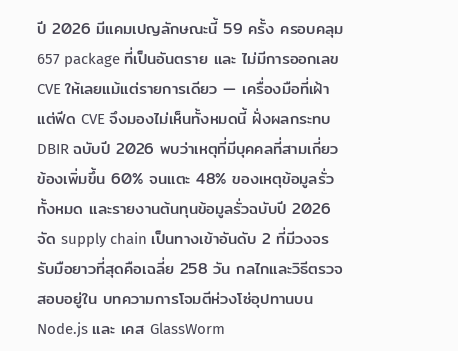ปี 2026 มีแคมเปญลักษณะนี้ 59 ครั้ง ครอบคลุม 657 package ที่เป็นอันตราย และ ไม่มีการออกเลข CVE ให้เลยแม้แต่รายการเดียว — เครื่องมือที่เฝ้าแต่ฟีด CVE จึงมองไม่เห็นทั้งหมดนี้ ฝั่งผลกระทบ DBIR ฉบับปี 2026 พบว่าเหตุที่มีบุคคลที่สามเกี่ยวข้องเพิ่มขึ้น 60% จนแตะ 48% ของเหตุข้อมูลรั่วทั้งหมด และรายงานต้นทุนข้อมูลรั่วฉบับปี 2026 จัด supply chain เป็นทางเข้าอันดับ 2 ที่มีวงจรรับมือยาวที่สุดคือเฉลี่ย 258 วัน กลไกและวิธีตรวจสอบอยู่ใน บทความการโจมตีห่วงโซ่อุปทานบน Node.js และ เคส GlassWorm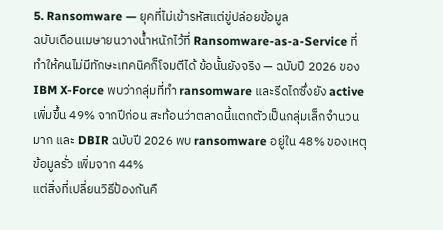5. Ransomware — ยุคที่ไม่เข้ารหัสแต่ขู่ปล่อยข้อมูล
ฉบับเดือนเมษายนวางน้ำหนักไว้ที่ Ransomware-as-a-Service ที่ทำให้คนไม่มีทักษะเทคนิคก็โจมตีได้ ข้อนั้นยังจริง — ฉบับปี 2026 ของ IBM X-Force พบว่ากลุ่มที่ทำ ransomware และรีดไถซึ่งยัง active เพิ่มขึ้น 49% จากปีก่อน สะท้อนว่าตลาดนี้แตกตัวเป็นกลุ่มเล็กจำนวนมาก และ DBIR ฉบับปี 2026 พบ ransomware อยู่ใน 48% ของเหตุข้อมูลรั่ว เพิ่มจาก 44%
แต่สิ่งที่เปลี่ยนวิธีป้องกันคื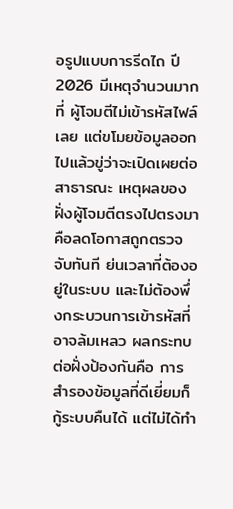อรูปแบบการรีดไถ ปี 2026 มีเหตุจำนวนมากที่ ผู้โจมตีไม่เข้ารหัสไฟล์เลย แต่ขโมยข้อมูลออกไปแล้วขู่ว่าจะเปิดเผยต่อสาธารณะ เหตุผลของฝั่งผู้โจมตีตรงไปตรงมา คือลดโอกาสถูกตรวจจับทันที ย่นเวลาที่ต้องอยู่ในระบบ และไม่ต้องพึ่งกระบวนการเข้ารหัสที่อาจล้มเหลว ผลกระทบต่อฝั่งป้องกันคือ การสำรองข้อมูลที่ดีเยี่ยมก็กู้ระบบคืนได้ แต่ไม่ได้ทำ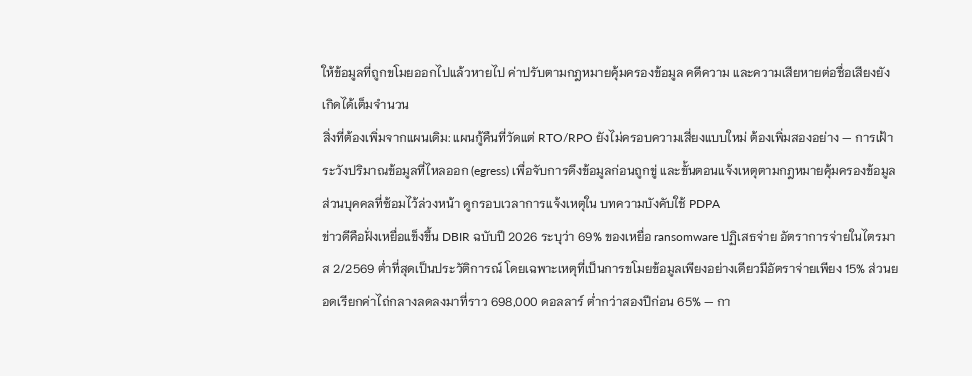ให้ข้อมูลที่ถูกขโมยออกไปแล้วหายไป ค่าปรับตามกฎหมายคุ้มครองข้อมูล คดีความ และความเสียหายต่อชื่อเสียงยังเกิดได้เต็มจำนวน
สิ่งที่ต้องเพิ่มจากแผนเดิม: แผนกู้คืนที่วัดแต่ RTO/RPO ยังไม่ครอบความเสี่ยงแบบใหม่ ต้องเพิ่มสองอย่าง — การเฝ้าระวังปริมาณข้อมูลที่ไหลออก (egress) เพื่อจับการดึงข้อมูลก่อนถูกขู่ และขั้นตอนแจ้งเหตุตามกฎหมายคุ้มครองข้อมูลส่วนบุคคลที่ซ้อมไว้ล่วงหน้า ดูกรอบเวลาการแจ้งเหตุใน บทความบังคับใช้ PDPA
ข่าวดีคือฝั่งเหยื่อแข็งขึ้น DBIR ฉบับปี 2026 ระบุว่า 69% ของเหยื่อ ransomware ปฏิเสธจ่าย อัตราการจ่ายในไตรมาส 2/2569 ต่ำที่สุดเป็นประวัติการณ์ โดยเฉพาะเหตุที่เป็นการขโมยข้อมูลเพียงอย่างเดียวมีอัตราจ่ายเพียง 15% ส่วนยอดเรียกค่าไถ่กลางลดลงมาที่ราว 698,000 ดอลลาร์ ต่ำกว่าสองปีก่อน 65% — กา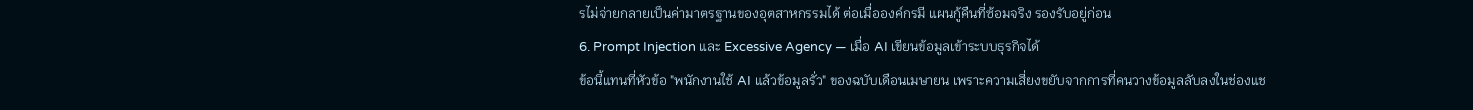รไม่จ่ายกลายเป็นค่ามาตรฐานของอุตสาหกรรมได้ ต่อเมื่อองค์กรมี แผนกู้คืนที่ซ้อมจริง รองรับอยู่ก่อน
6. Prompt Injection และ Excessive Agency — เมื่อ AI เขียนข้อมูลเข้าระบบธุรกิจได้
ข้อนี้แทนที่หัวข้อ "พนักงานใช้ AI แล้วข้อมูลรั่ว" ของฉบับเดือนเมษายน เพราะความเสี่ยงขยับจากการที่คนวางข้อมูลลับลงในช่องแช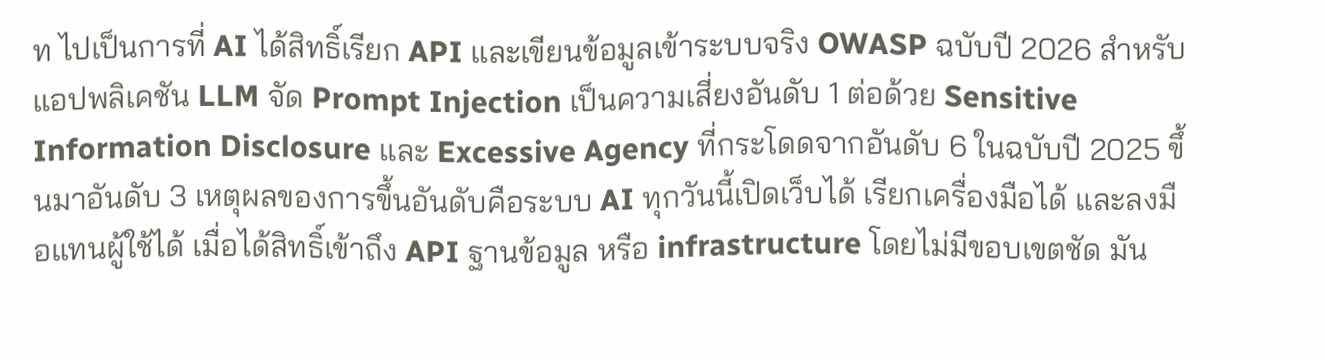ท ไปเป็นการที่ AI ได้สิทธิ์เรียก API และเขียนข้อมูลเข้าระบบจริง OWASP ฉบับปี 2026 สำหรับแอปพลิเคชัน LLM จัด Prompt Injection เป็นความเสี่ยงอันดับ 1 ต่อด้วย Sensitive Information Disclosure และ Excessive Agency ที่กระโดดจากอันดับ 6 ในฉบับปี 2025 ขึ้นมาอันดับ 3 เหตุผลของการขึ้นอันดับคือระบบ AI ทุกวันนี้เปิดเว็บได้ เรียกเครื่องมือได้ และลงมือแทนผู้ใช้ได้ เมื่อได้สิทธิ์เข้าถึง API ฐานข้อมูล หรือ infrastructure โดยไม่มีขอบเขตชัด มัน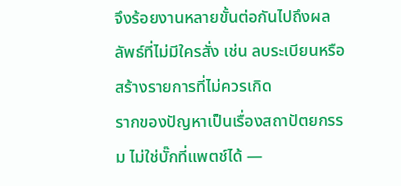จึงร้อยงานหลายขั้นต่อกันไปถึงผลลัพธ์ที่ไม่มีใครสั่ง เช่น ลบระเบียนหรือสร้างรายการที่ไม่ควรเกิด
รากของปัญหาเป็นเรื่องสถาปัตยกรรม ไม่ใช่บั๊กที่แพตช์ได้ —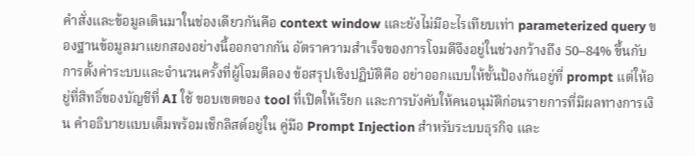คำสั่งและข้อมูลเดินมาในช่องเดียวกันคือ context window และยังไม่มีอะไรเทียบเท่า parameterized query ของฐานข้อมูลมาแยกสองอย่างนี้ออกจากกัน อัตราความสำเร็จของการโจมตีจึงอยู่ในช่วงกว้างถึง 50–84% ขึ้นกับการตั้งค่าระบบและจำนวนครั้งที่ผู้โจมตีลอง ข้อสรุปเชิงปฏิบัติคือ อย่าออกแบบให้ชั้นป้องกันอยู่ที่ prompt แต่ให้อยู่ที่สิทธิ์ของบัญชีที่ AI ใช้ ขอบเขตของ tool ที่เปิดให้เรียก และการบังคับให้คนอนุมัติก่อนรายการที่มีผลทางการเงิน คำอธิบายแบบเต็มพร้อมเช็กลิสต์อยู่ใน คู่มือ Prompt Injection สำหรับระบบธุรกิจ และ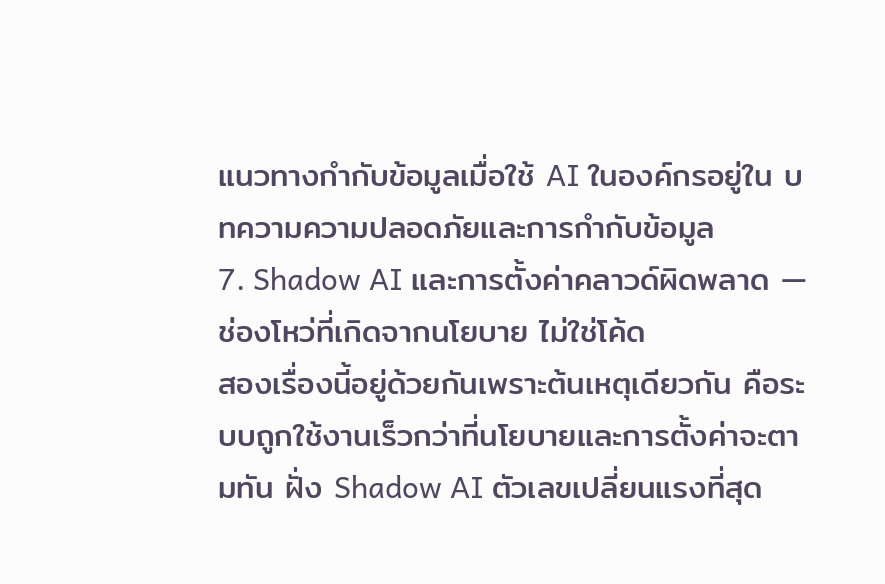แนวทางกำกับข้อมูลเมื่อใช้ AI ในองค์กรอยู่ใน บทความความปลอดภัยและการกำกับข้อมูล
7. Shadow AI และการตั้งค่าคลาวด์ผิดพลาด — ช่องโหว่ที่เกิดจากนโยบาย ไม่ใช่โค้ด
สองเรื่องนี้อยู่ด้วยกันเพราะต้นเหตุเดียวกัน คือระบบถูกใช้งานเร็วกว่าที่นโยบายและการตั้งค่าจะตามทัน ฝั่ง Shadow AI ตัวเลขเปลี่ยนแรงที่สุด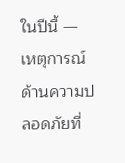ในปีนี้ — เหตุการณ์ด้านความปลอดภัยที่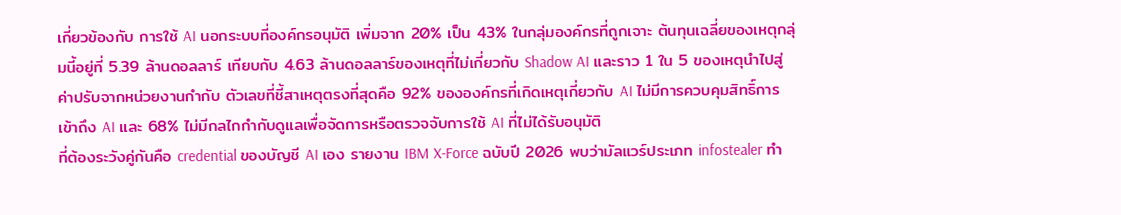เกี่ยวข้องกับ การใช้ AI นอกระบบที่องค์กรอนุมัติ เพิ่มจาก 20% เป็น 43% ในกลุ่มองค์กรที่ถูกเจาะ ต้นทุนเฉลี่ยของเหตุกลุ่มนี้อยู่ที่ 5.39 ล้านดอลลาร์ เทียบกับ 4.63 ล้านดอลลาร์ของเหตุที่ไม่เกี่ยวกับ Shadow AI และราว 1 ใน 5 ของเหตุนำไปสู่ค่าปรับจากหน่วยงานกำกับ ตัวเลขที่ชี้สาเหตุตรงที่สุดคือ 92% ขององค์กรที่เกิดเหตุเกี่ยวกับ AI ไม่มีการควบคุมสิทธิ์การเข้าถึง AI และ 68% ไม่มีกลไกกำกับดูแลเพื่อจัดการหรือตรวจจับการใช้ AI ที่ไม่ได้รับอนุมัติ
ที่ต้องระวังคู่กันคือ credential ของบัญชี AI เอง รายงาน IBM X-Force ฉบับปี 2026 พบว่ามัลแวร์ประเภท infostealer ทำ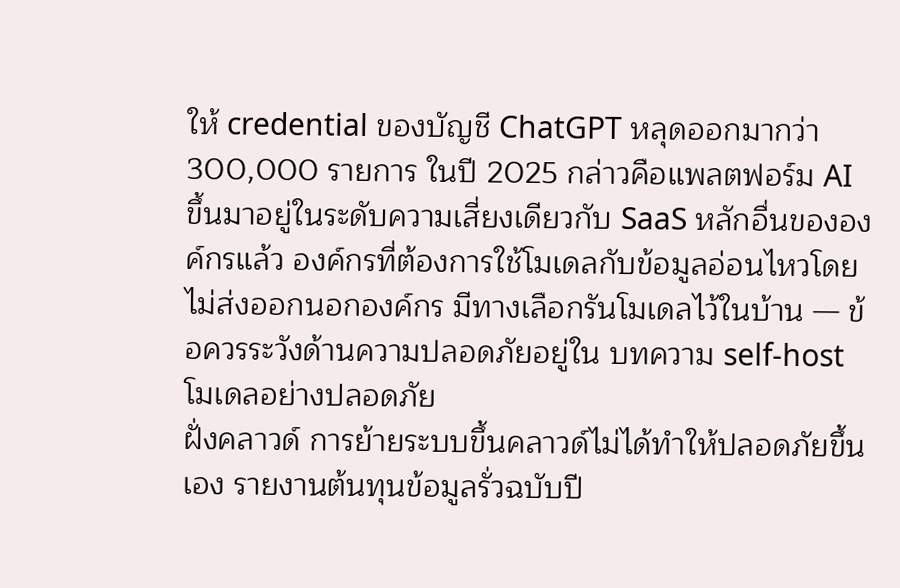ให้ credential ของบัญชี ChatGPT หลุดออกมากว่า 300,000 รายการ ในปี 2025 กล่าวคือแพลตฟอร์ม AI ขึ้นมาอยู่ในระดับความเสี่ยงเดียวกับ SaaS หลักอื่นขององค์กรแล้ว องค์กรที่ต้องการใช้โมเดลกับข้อมูลอ่อนไหวโดยไม่ส่งออกนอกองค์กร มีทางเลือกรันโมเดลไว้ในบ้าน — ข้อควรระวังด้านความปลอดภัยอยู่ใน บทความ self-host โมเดลอย่างปลอดภัย
ฝั่งคลาวด์ การย้ายระบบขึ้นคลาวด์ไม่ได้ทำให้ปลอดภัยขึ้นเอง รายงานต้นทุนข้อมูลรั่วฉบับปี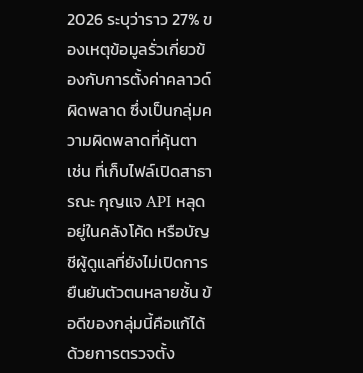2026 ระบุว่าราว 27% ของเหตุข้อมูลรั่วเกี่ยวข้องกับการตั้งค่าคลาวด์ผิดพลาด ซึ่งเป็นกลุ่มความผิดพลาดที่คุ้นตา เช่น ที่เก็บไฟล์เปิดสาธารณะ กุญแจ API หลุดอยู่ในคลังโค้ด หรือบัญชีผู้ดูแลที่ยังไม่เปิดการยืนยันตัวตนหลายชั้น ข้อดีของกลุ่มนี้คือแก้ได้ด้วยการตรวจตั้ง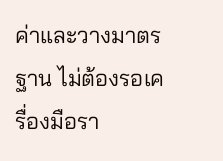ค่าและวางมาตรฐาน ไม่ต้องรอเครื่องมือรา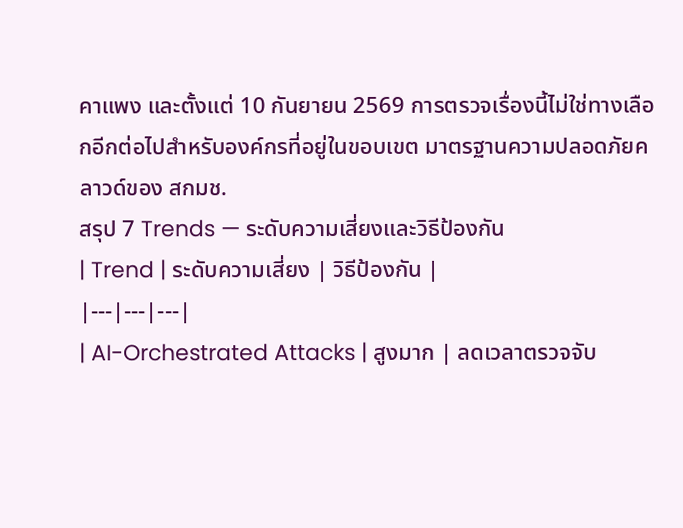คาแพง และตั้งแต่ 10 กันยายน 2569 การตรวจเรื่องนี้ไม่ใช่ทางเลือกอีกต่อไปสำหรับองค์กรที่อยู่ในขอบเขต มาตรฐานความปลอดภัยคลาวด์ของ สกมช.
สรุป 7 Trends — ระดับความเสี่ยงและวิธีป้องกัน
| Trend | ระดับความเสี่ยง | วิธีป้องกัน |
|---|---|---|
| AI-Orchestrated Attacks | สูงมาก | ลดเวลาตรวจจับ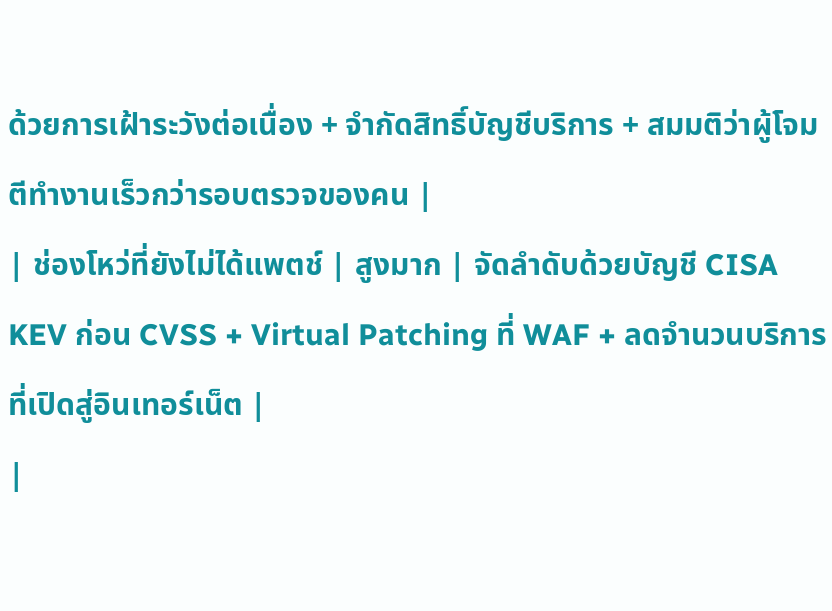ด้วยการเฝ้าระวังต่อเนื่อง + จำกัดสิทธิ์บัญชีบริการ + สมมติว่าผู้โจมตีทำงานเร็วกว่ารอบตรวจของคน |
| ช่องโหว่ที่ยังไม่ได้แพตช์ | สูงมาก | จัดลำดับด้วยบัญชี CISA KEV ก่อน CVSS + Virtual Patching ที่ WAF + ลดจำนวนบริการที่เปิดสู่อินเทอร์เน็ต |
|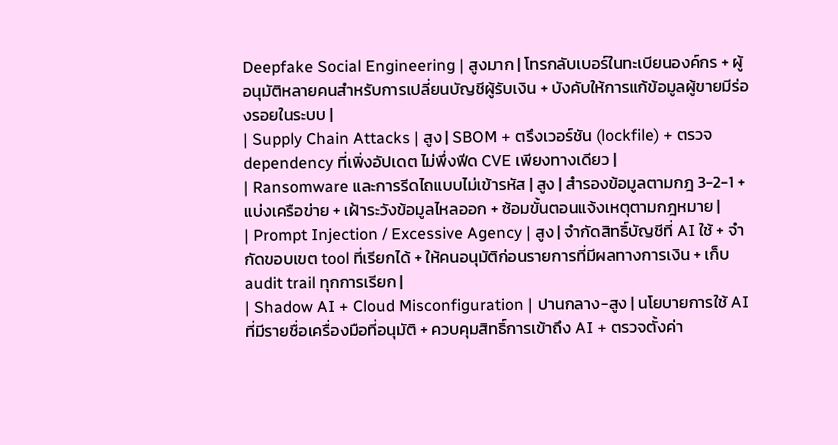Deepfake Social Engineering | สูงมาก | โทรกลับเบอร์ในทะเบียนองค์กร + ผู้อนุมัติหลายคนสำหรับการเปลี่ยนบัญชีผู้รับเงิน + บังคับให้การแก้ข้อมูลผู้ขายมีร่องรอยในระบบ |
| Supply Chain Attacks | สูง | SBOM + ตรึงเวอร์ชัน (lockfile) + ตรวจ dependency ที่เพิ่งอัปเดต ไม่พึ่งฟีด CVE เพียงทางเดียว |
| Ransomware และการรีดไถแบบไม่เข้ารหัส | สูง | สำรองข้อมูลตามกฎ 3-2-1 + แบ่งเครือข่าย + เฝ้าระวังข้อมูลไหลออก + ซ้อมขั้นตอนแจ้งเหตุตามกฎหมาย |
| Prompt Injection / Excessive Agency | สูง | จำกัดสิทธิ์บัญชีที่ AI ใช้ + จำกัดขอบเขต tool ที่เรียกได้ + ให้คนอนุมัติก่อนรายการที่มีผลทางการเงิน + เก็บ audit trail ทุกการเรียก |
| Shadow AI + Cloud Misconfiguration | ปานกลาง-สูง | นโยบายการใช้ AI ที่มีรายชื่อเครื่องมือที่อนุมัติ + ควบคุมสิทธิ์การเข้าถึง AI + ตรวจตั้งค่า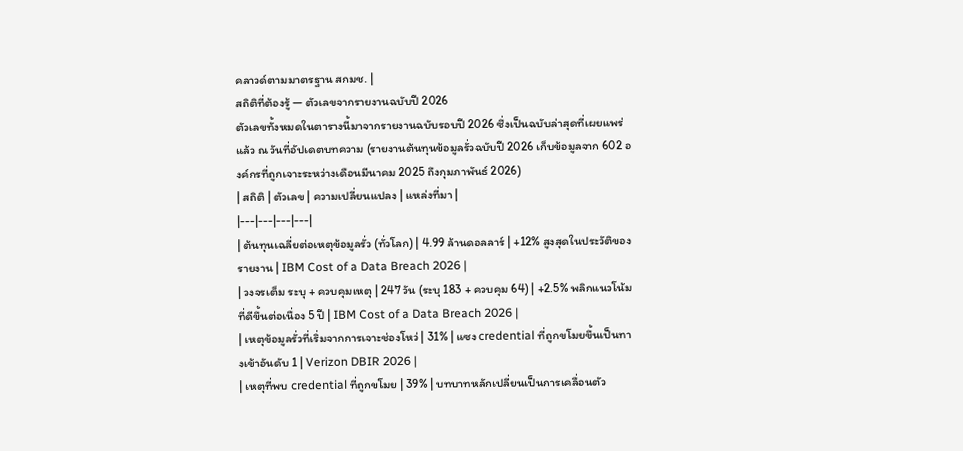คลาวด์ตามมาตรฐาน สกมช. |
สถิติที่ต้องรู้ — ตัวเลขจากรายงานฉบับปี 2026
ตัวเลขทั้งหมดในตารางนี้มาจากรายงานฉบับรอบปี 2026 ซึ่งเป็นฉบับล่าสุดที่เผยแพร่แล้ว ณ วันที่อัปเดตบทความ (รายงานต้นทุนข้อมูลรั่วฉบับปี 2026 เก็บข้อมูลจาก 602 องค์กรที่ถูกเจาะระหว่างเดือนมีนาคม 2025 ถึงกุมภาพันธ์ 2026)
| สถิติ | ตัวเลข | ความเปลี่ยนแปลง | แหล่งที่มา |
|---|---|---|---|
| ต้นทุนเฉลี่ยต่อเหตุข้อมูลรั่ว (ทั่วโลก) | 4.99 ล้านดอลลาร์ | +12% สูงสุดในประวัติของรายงาน | IBM Cost of a Data Breach 2026 |
| วงจรเต็ม ระบุ + ควบคุมเหตุ | 247 วัน (ระบุ 183 + ควบคุม 64) | +2.5% พลิกแนวโน้มที่ดีขึ้นต่อเนื่อง 5 ปี | IBM Cost of a Data Breach 2026 |
| เหตุข้อมูลรั่วที่เริ่มจากการเจาะช่องโหว่ | 31% | แซง credential ที่ถูกขโมยขึ้นเป็นทางเข้าอันดับ 1 | Verizon DBIR 2026 |
| เหตุที่พบ credential ที่ถูกขโมย | 39% | บทบาทหลักเปลี่ยนเป็นการเคลื่อนตัว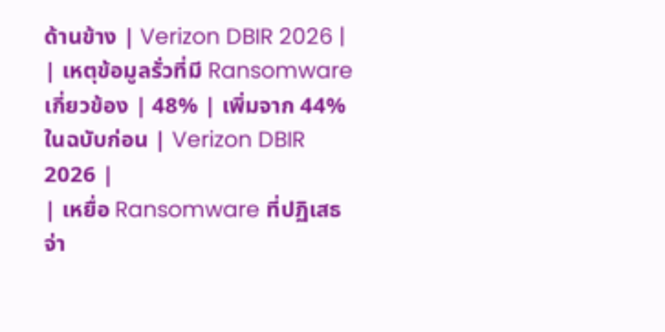ด้านข้าง | Verizon DBIR 2026 |
| เหตุข้อมูลรั่วที่มี Ransomware เกี่ยวข้อง | 48% | เพิ่มจาก 44% ในฉบับก่อน | Verizon DBIR 2026 |
| เหยื่อ Ransomware ที่ปฏิเสธจ่า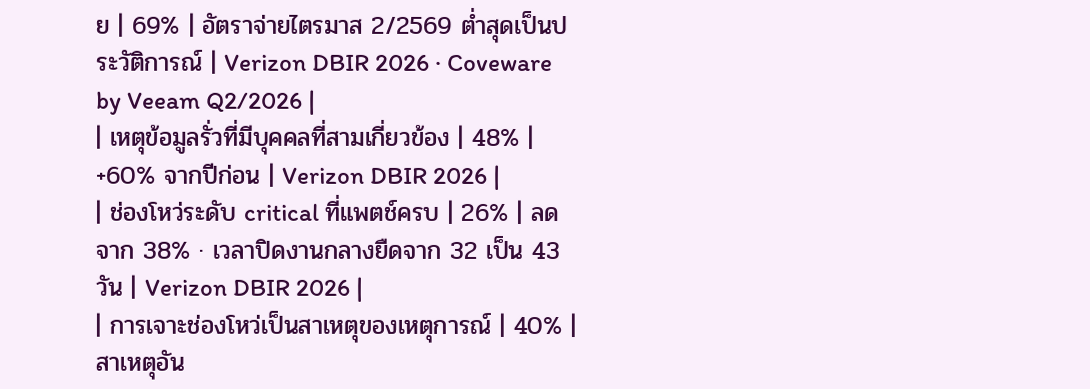ย | 69% | อัตราจ่ายไตรมาส 2/2569 ต่ำสุดเป็นประวัติการณ์ | Verizon DBIR 2026 · Coveware by Veeam Q2/2026 |
| เหตุข้อมูลรั่วที่มีบุคคลที่สามเกี่ยวข้อง | 48% | +60% จากปีก่อน | Verizon DBIR 2026 |
| ช่องโหว่ระดับ critical ที่แพตช์ครบ | 26% | ลดจาก 38% · เวลาปิดงานกลางยืดจาก 32 เป็น 43 วัน | Verizon DBIR 2026 |
| การเจาะช่องโหว่เป็นสาเหตุของเหตุการณ์ | 40% | สาเหตุอัน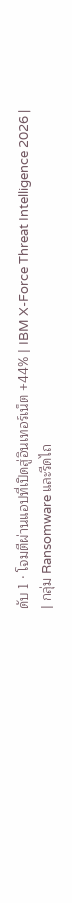ดับ 1 · โจมตีผ่านแอปที่เปิดสู่อินเทอร์เน็ต +44% | IBM X-Force Threat Intelligence 2026 |
| กลุ่ม Ransomware และรีดไถ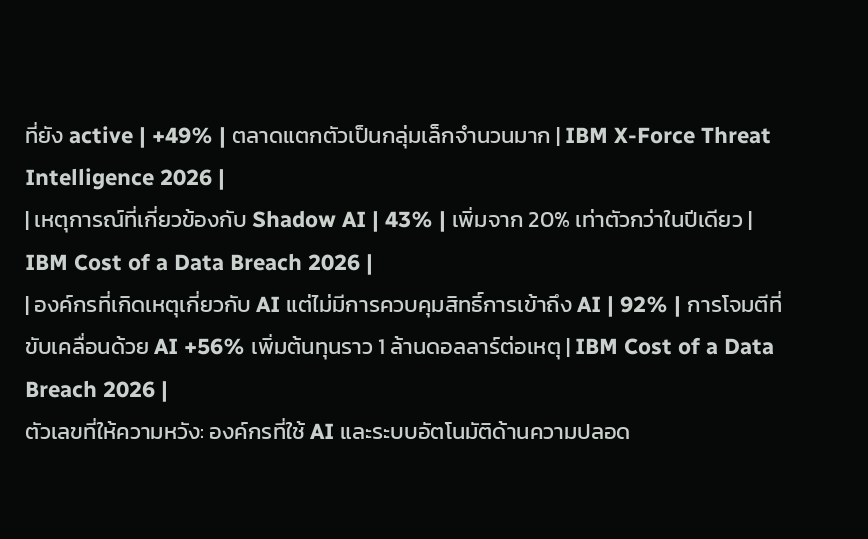ที่ยัง active | +49% | ตลาดแตกตัวเป็นกลุ่มเล็กจำนวนมาก | IBM X-Force Threat Intelligence 2026 |
| เหตุการณ์ที่เกี่ยวข้องกับ Shadow AI | 43% | เพิ่มจาก 20% เท่าตัวกว่าในปีเดียว | IBM Cost of a Data Breach 2026 |
| องค์กรที่เกิดเหตุเกี่ยวกับ AI แต่ไม่มีการควบคุมสิทธิ์การเข้าถึง AI | 92% | การโจมตีที่ขับเคลื่อนด้วย AI +56% เพิ่มต้นทุนราว 1 ล้านดอลลาร์ต่อเหตุ | IBM Cost of a Data Breach 2026 |
ตัวเลขที่ให้ความหวัง: องค์กรที่ใช้ AI และระบบอัตโนมัติด้านความปลอด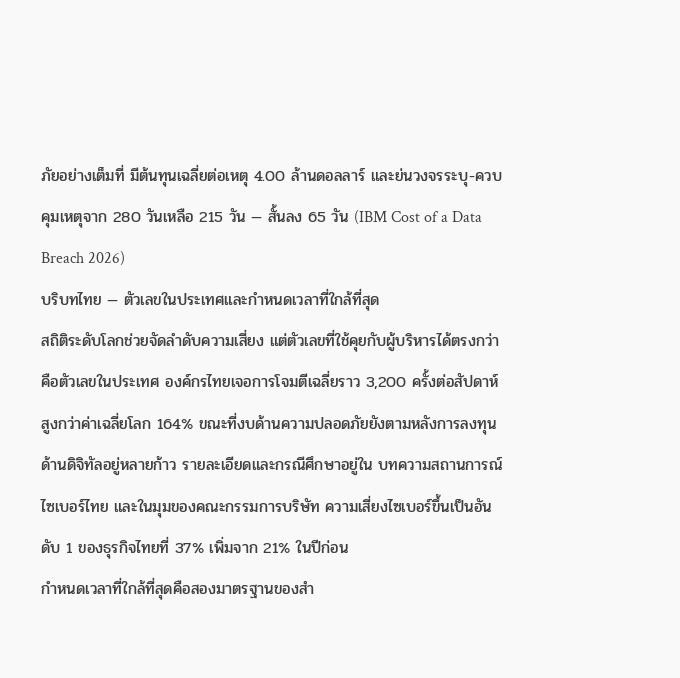ภัยอย่างเต็มที่ มีต้นทุนเฉลี่ยต่อเหตุ 4.00 ล้านดอลลาร์ และย่นวงจรระบุ-ควบคุมเหตุจาก 280 วันเหลือ 215 วัน — สั้นลง 65 วัน (IBM Cost of a Data Breach 2026)
บริบทไทย — ตัวเลขในประเทศและกำหนดเวลาที่ใกล้ที่สุด
สถิติระดับโลกช่วยจัดลำดับความเสี่ยง แต่ตัวเลขที่ใช้คุยกับผู้บริหารได้ตรงกว่าคือตัวเลขในประเทศ องค์กรไทยเจอการโจมตีเฉลี่ยราว 3,200 ครั้งต่อสัปดาห์ สูงกว่าค่าเฉลี่ยโลก 164% ขณะที่งบด้านความปลอดภัยยังตามหลังการลงทุนด้านดิจิทัลอยู่หลายก้าว รายละเอียดและกรณีศึกษาอยู่ใน บทความสถานการณ์ไซเบอร์ไทย และในมุมของคณะกรรมการบริษัท ความเสี่ยงไซเบอร์ขึ้นเป็นอันดับ 1 ของธุรกิจไทยที่ 37% เพิ่มจาก 21% ในปีก่อน
กำหนดเวลาที่ใกล้ที่สุดคือสองมาตรฐานของสำ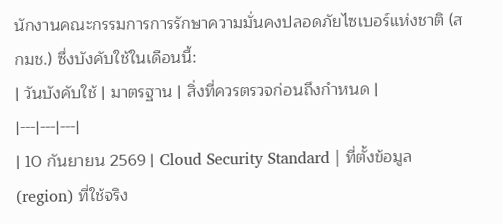นักงานคณะกรรมการการรักษาความมั่นคงปลอดภัยไซเบอร์แห่งชาติ (สกมช.) ซึ่งบังคับใช้ในเดือนนี้:
| วันบังคับใช้ | มาตรฐาน | สิ่งที่ควรตรวจก่อนถึงกำหนด |
|---|---|---|
| 10 กันยายน 2569 | Cloud Security Standard | ที่ตั้งข้อมูล (region) ที่ใช้จริง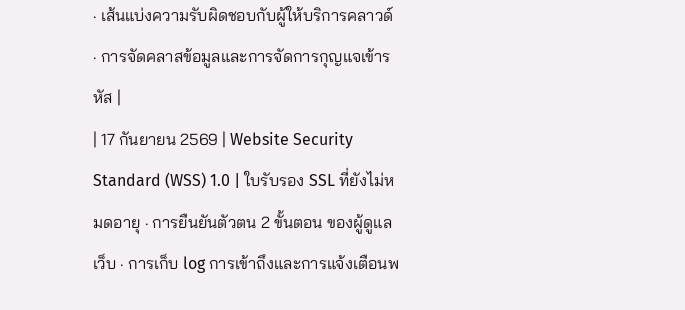· เส้นแบ่งความรับผิดชอบกับผู้ให้บริการคลาวด์ · การจัดคลาสข้อมูลและการจัดการกุญแจเข้ารหัส |
| 17 กันยายน 2569 | Website Security Standard (WSS) 1.0 | ใบรับรอง SSL ที่ยังไม่หมดอายุ · การยืนยันตัวตน 2 ขั้นตอน ของผู้ดูแลเว็บ · การเก็บ log การเข้าถึงและการแจ้งเตือนพ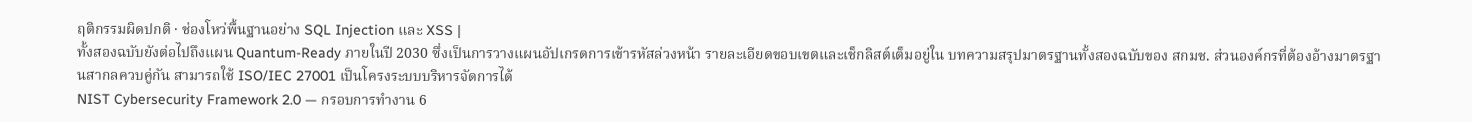ฤติกรรมผิดปกติ · ช่องโหว่พื้นฐานอย่าง SQL Injection และ XSS |
ทั้งสองฉบับยังต่อไปถึงแผน Quantum-Ready ภายในปี 2030 ซึ่งเป็นการวางแผนอัปเกรดการเข้ารหัสล่วงหน้า รายละเอียดขอบเขตและเช็กลิสต์เต็มอยู่ใน บทความสรุปมาตรฐานทั้งสองฉบับของ สกมช. ส่วนองค์กรที่ต้องอ้างมาตรฐานสากลควบคู่กัน สามารถใช้ ISO/IEC 27001 เป็นโครงระบบบริหารจัดการได้
NIST Cybersecurity Framework 2.0 — กรอบการทำงาน 6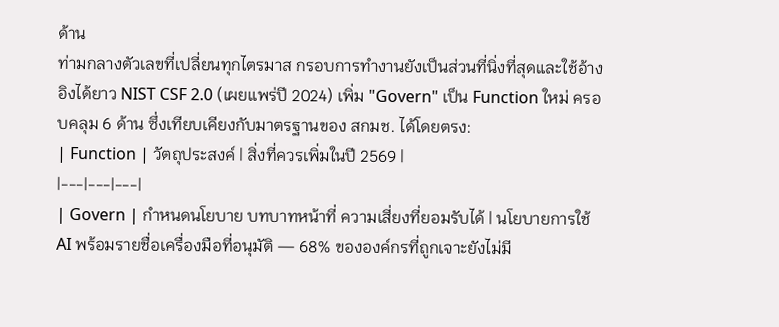ด้าน
ท่ามกลางตัวเลขที่เปลี่ยนทุกไตรมาส กรอบการทำงานยังเป็นส่วนที่นิ่งที่สุดและใช้อ้างอิงได้ยาว NIST CSF 2.0 (เผยแพร่ปี 2024) เพิ่ม "Govern" เป็น Function ใหม่ ครอบคลุม 6 ด้าน ซึ่งเทียบเคียงกับมาตรฐานของ สกมช. ได้โดยตรง:
| Function | วัตถุประสงค์ | สิ่งที่ควรเพิ่มในปี 2569 |
|---|---|---|
| Govern | กำหนดนโยบาย บทบาทหน้าที่ ความเสี่ยงที่ยอมรับได้ | นโยบายการใช้ AI พร้อมรายชื่อเครื่องมือที่อนุมัติ — 68% ขององค์กรที่ถูกเจาะยังไม่มี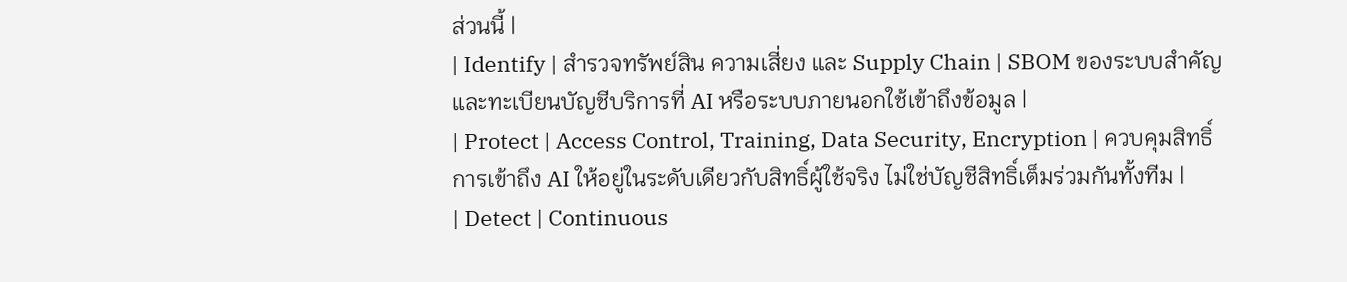ส่วนนี้ |
| Identify | สำรวจทรัพย์สิน ความเสี่ยง และ Supply Chain | SBOM ของระบบสำคัญ และทะเบียนบัญชีบริการที่ AI หรือระบบภายนอกใช้เข้าถึงข้อมูล |
| Protect | Access Control, Training, Data Security, Encryption | ควบคุมสิทธิ์การเข้าถึง AI ให้อยู่ในระดับเดียวกับสิทธิ์ผู้ใช้จริง ไม่ใช่บัญชีสิทธิ์เต็มร่วมกันทั้งทีม |
| Detect | Continuous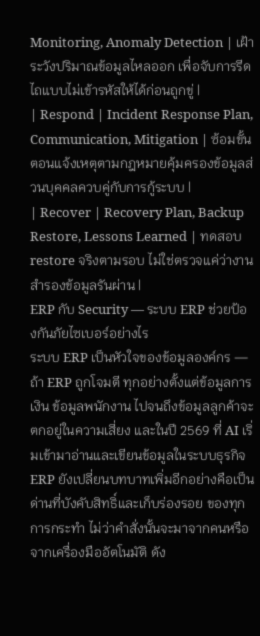Monitoring, Anomaly Detection | เฝ้าระวังปริมาณข้อมูลไหลออก เพื่อจับการรีดไถแบบไม่เข้ารหัสให้ได้ก่อนถูกขู่ |
| Respond | Incident Response Plan, Communication, Mitigation | ซ้อมขั้นตอนแจ้งเหตุตามกฎหมายคุ้มครองข้อมูลส่วนบุคคลควบคู่กับการกู้ระบบ |
| Recover | Recovery Plan, Backup Restore, Lessons Learned | ทดสอบ restore จริงตามรอบ ไม่ใช่ตรวจแค่ว่างานสำรองข้อมูลรันผ่าน |
ERP กับ Security — ระบบ ERP ช่วยป้องกันภัยไซเบอร์อย่างไร
ระบบ ERP เป็นหัวใจของข้อมูลองค์กร — ถ้า ERP ถูกโจมตี ทุกอย่างตั้งแต่ข้อมูลการเงิน ข้อมูลพนักงาน ไปจนถึงข้อมูลลูกค้าจะตกอยู่ในความเสี่ยง และในปี 2569 ที่ AI เริ่มเข้ามาอ่านและเขียนข้อมูลในระบบธุรกิจ ERP ยังเปลี่ยนบทบาทเพิ่มอีกอย่างคือเป็น ด่านที่บังคับสิทธิ์และเก็บร่องรอย ของทุกการกระทำ ไม่ว่าคำสั่งนั้นจะมาจากคนหรือจากเครื่องมืออัตโนมัติ ดัง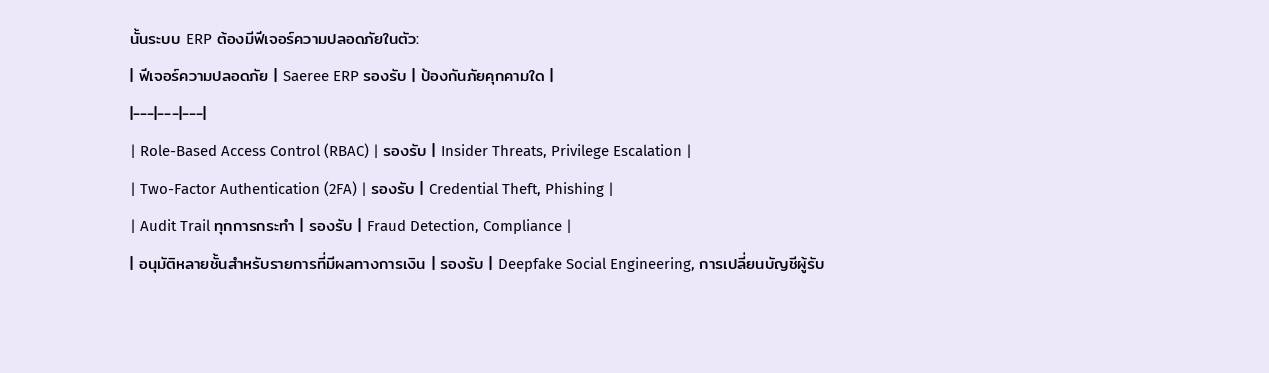นั้นระบบ ERP ต้องมีฟีเจอร์ความปลอดภัยในตัว:
| ฟีเจอร์ความปลอดภัย | Saeree ERP รองรับ | ป้องกันภัยคุกคามใด |
|---|---|---|
| Role-Based Access Control (RBAC) | รองรับ | Insider Threats, Privilege Escalation |
| Two-Factor Authentication (2FA) | รองรับ | Credential Theft, Phishing |
| Audit Trail ทุกการกระทำ | รองรับ | Fraud Detection, Compliance |
| อนุมัติหลายชั้นสำหรับรายการที่มีผลทางการเงิน | รองรับ | Deepfake Social Engineering, การเปลี่ยนบัญชีผู้รับ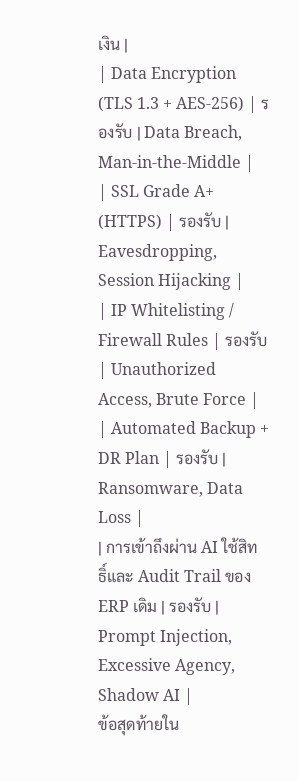เงิน |
| Data Encryption (TLS 1.3 + AES-256) | รองรับ | Data Breach, Man-in-the-Middle |
| SSL Grade A+ (HTTPS) | รองรับ | Eavesdropping, Session Hijacking |
| IP Whitelisting / Firewall Rules | รองรับ | Unauthorized Access, Brute Force |
| Automated Backup + DR Plan | รองรับ | Ransomware, Data Loss |
| การเข้าถึงผ่าน AI ใช้สิทธิ์และ Audit Trail ของ ERP เดิม | รองรับ | Prompt Injection, Excessive Agency, Shadow AI |
ข้อสุดท้ายใน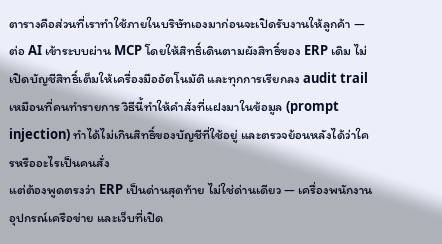ตารางคือส่วนที่เราทำใช้ภายในบริษัทเองมาก่อนจะเปิดรับงานให้ลูกค้า — ต่อ AI เข้าระบบผ่าน MCP โดยให้สิทธิ์เดินตามผังสิทธิ์ของ ERP เดิม ไม่เปิดบัญชีสิทธิ์เต็มให้เครื่องมืออัตโนมัติ และทุกการเรียกลง audit trail เหมือนที่คนทำรายการ วิธีนี้ทำให้คำสั่งที่แฝงมาในข้อมูล (prompt injection) ทำได้ไม่เกินสิทธิ์ของบัญชีที่ใช้อยู่ และตรวจย้อนหลังได้ว่าใครหรืออะไรเป็นคนสั่ง
แต่ต้องพูดตรงว่า ERP เป็นด่านสุดท้าย ไม่ใช่ด่านเดียว — เครื่องพนักงาน อุปกรณ์เครือข่าย และเว็บที่เปิด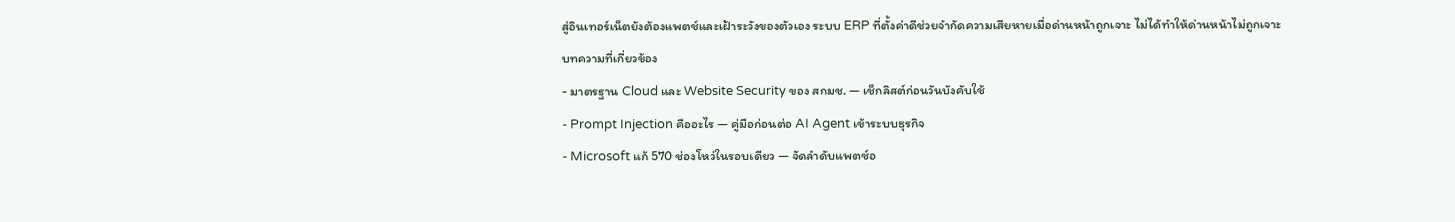สู่อินเทอร์เน็ตยังต้องแพตช์และเฝ้าระวังของตัวเอง ระบบ ERP ที่ตั้งค่าดีช่วยจำกัดความเสียหายเมื่อด่านหน้าถูกเจาะ ไม่ได้ทำให้ด่านหน้าไม่ถูกเจาะ
บทความที่เกี่ยวข้อง
- มาตรฐาน Cloud และ Website Security ของ สกมช. — เช็กลิสต์ก่อนวันบังคับใช้
- Prompt Injection คืออะไร — คู่มือก่อนต่อ AI Agent เข้าระบบธุรกิจ
- Microsoft แก้ 570 ช่องโหว่ในรอบเดียว — จัดลำดับแพตช์อ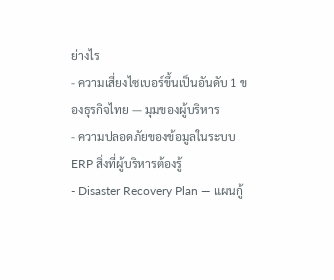ย่างไร
- ความเสี่ยงไซเบอร์ขึ้นเป็นอันดับ 1 ของธุรกิจไทย — มุมของผู้บริหาร
- ความปลอดภัยของข้อมูลในระบบ ERP สิ่งที่ผู้บริหารต้องรู้
- Disaster Recovery Plan — แผนกู้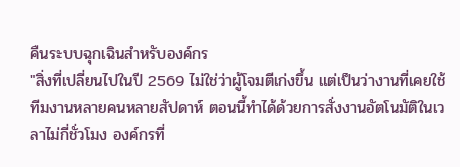คืนระบบฉุกเฉินสำหรับองค์กร
"สิ่งที่เปลี่ยนไปในปี 2569 ไม่ใช่ว่าผู้โจมตีเก่งขึ้น แต่เป็นว่างานที่เคยใช้ทีมงานหลายคนหลายสัปดาห์ ตอนนี้ทำได้ด้วยการสั่งงานอัตโนมัติในเวลาไม่กี่ชั่วโมง องค์กรที่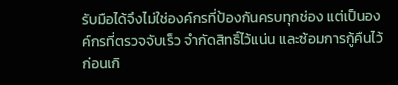รับมือได้จึงไม่ใช่องค์กรที่ป้องกันครบทุกช่อง แต่เป็นองค์กรที่ตรวจจับเร็ว จำกัดสิทธิ์ไว้แน่น และซ้อมการกู้คืนไว้ก่อนเกิ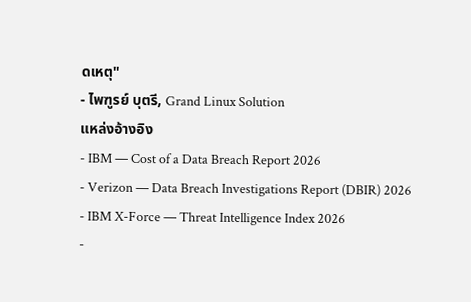ดเหตุ"
- ไพฑูรย์ บุตรี, Grand Linux Solution
แหล่งอ้างอิง
- IBM — Cost of a Data Breach Report 2026
- Verizon — Data Breach Investigations Report (DBIR) 2026
- IBM X-Force — Threat Intelligence Index 2026
-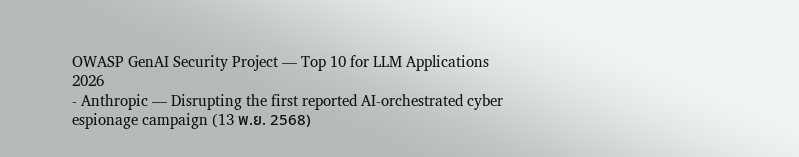OWASP GenAI Security Project — Top 10 for LLM Applications 2026
- Anthropic — Disrupting the first reported AI-orchestrated cyber espionage campaign (13 พ.ย. 2568)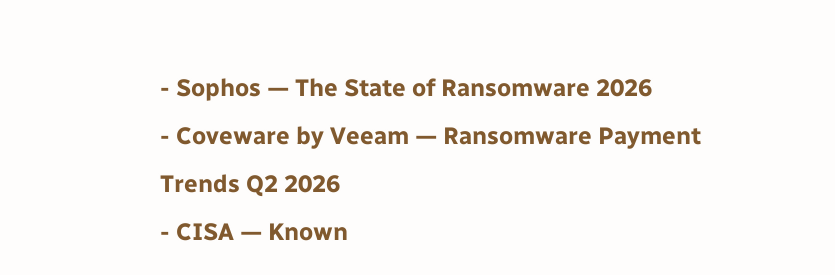- Sophos — The State of Ransomware 2026
- Coveware by Veeam — Ransomware Payment Trends Q2 2026
- CISA — Known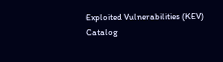Exploited Vulnerabilities (KEV) Catalog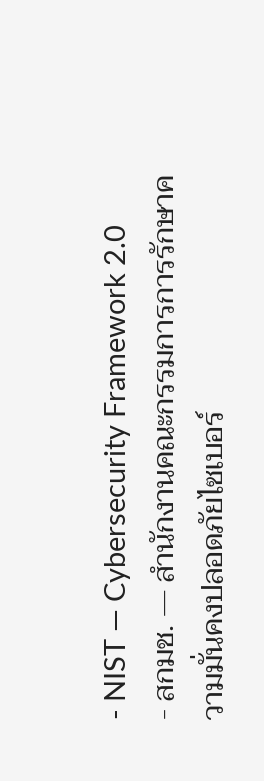- NIST — Cybersecurity Framework 2.0
- สกมช. — สำนักงานคณะกรรมการการรักษาความมั่นคงปลอดภัยไซเบอร์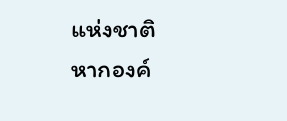แห่งชาติ
หากองค์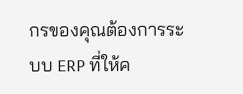กรของคุณต้องการระบบ ERP ที่ให้ค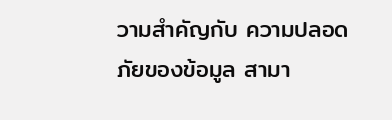วามสำคัญกับ ความปลอดภัยของข้อมูล สามา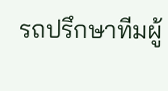รถปรึกษาทีมผู้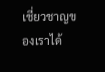เชี่ยวชาญของเราได้